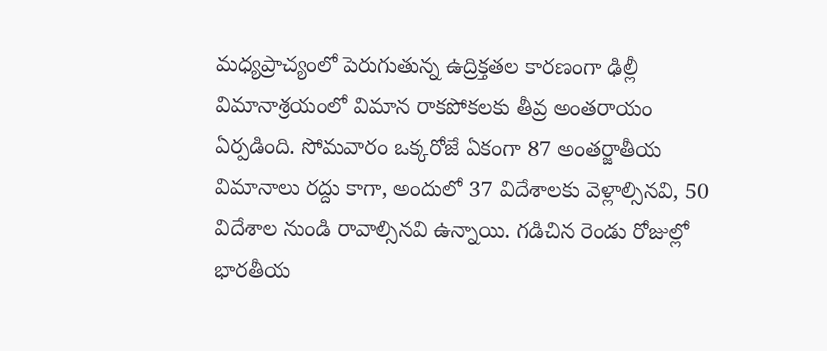మధ్యప్రాచ్యంలో పెరుగుతున్న ఉద్రిక్తతల కారణంగా ఢిల్లీ విమానాశ్రయంలో విమాన రాకపోకలకు తీవ్ర అంతరాయం ఏర్పడింది. సోమవారం ఒక్కరోజే ఏకంగా 87 అంతర్జాతీయ విమానాలు రద్దు కాగా, అందులో 37 విదేశాలకు వెళ్లాల్సినవి, 50 విదేశాల నుండి రావాల్సినవి ఉన్నాయి. గడిచిన రెండు రోజుల్లో భారతీయ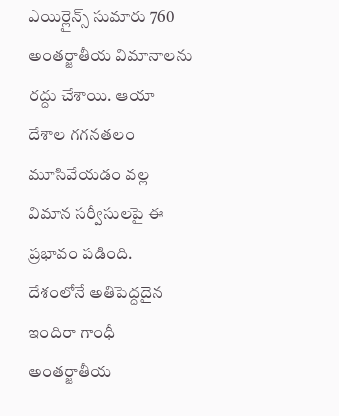ఎయిర్లైన్స్ సుమారు 760 అంతర్జాతీయ విమానాలను రద్దు చేశాయి. ఆయా దేశాల గగనతలం మూసివేయడం వల్ల విమాన సర్వీసులపై ఈ ప్రభావం పడింది.
దేశంలోనే అతిపెద్దదైన ఇందిరా గాంధీ అంతర్జాతీయ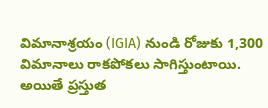విమానాశ్రయం (IGIA) నుండి రోజుకు 1,300 విమానాలు రాకపోకలు సాగిస్తుంటాయి. అయితే ప్రస్తుత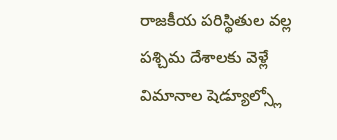రాజకీయ పరిస్థితుల వల్ల పశ్చిమ దేశాలకు వెళ్లే విమానాల షెడ్యూల్స్లో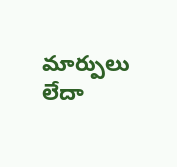మార్పులు లేదా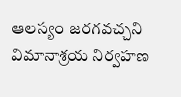ఆలస్యం జరగవచ్చని విమానాశ్రయ నిర్వహణ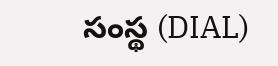సంస్థ (DIAL)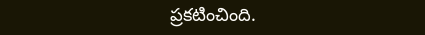ప్రకటించింది.